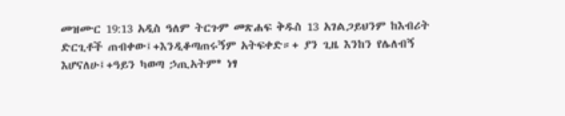መዝሙር 19:13 አዲስ ዓለም ትርጉም መጽሐፍ ቅዱስ 13 አገልጋይህንም ከእብሪት ድርጊቶች ጠብቀው፤+እንዲቆጣጠሩኝም አትፍቀድ።+ ያን ጊዜ እንከን የሌለብኝ እሆናለሁ፤+ዓይን ካወጣ ኃጢአትም* ነፃ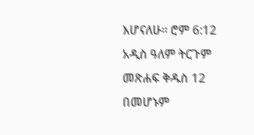እሆናለሁ። ሮም 6:12 አዲስ ዓለም ትርጉም መጽሐፍ ቅዱስ 12 በመሆኑም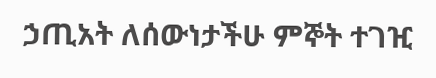ኃጢአት ለሰውነታችሁ ምኞት ተገዢ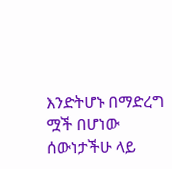እንድትሆኑ በማድረግ ሟች በሆነው ሰውነታችሁ ላይ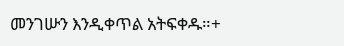መንገሡን እንዲቀጥል አትፍቀዱ።+